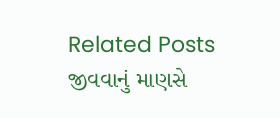Related Posts
જીવવાનું માણસે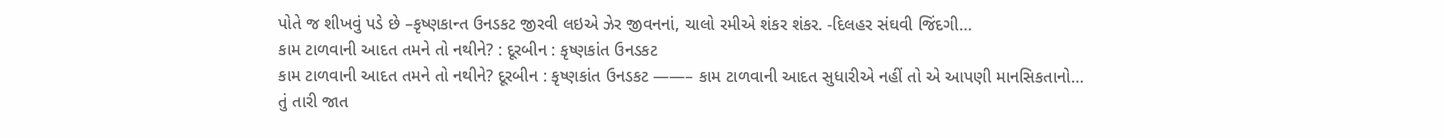પોતે જ શીખવું પડે છે –કૃષ્ણકાન્ત ઉનડકટ જીરવી લઇએ ઝેર જીવનનાં, ચાલો રમીએ શંકર શંકર. -દિલહર સંઘવી જિંદગી…
કામ ટાળવાની આદત તમને તો નથીને? : દૂરબીન : કૃષ્ણકાંત ઉનડકટ
કામ ટાળવાની આદત તમને તો નથીને? દૂરબીન : કૃષ્ણકાંત ઉનડકટ ——– કામ ટાળવાની આદત સુધારીએ નહીં તો એ આપણી માનસિકતાનો…
તું તારી જાત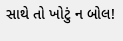સાથે તો ખોટું ન બોલ!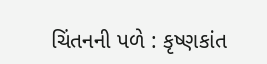ચિંતનની પળે : કૃષ્ણકાંત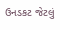ઉનડકટ જેટલું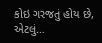કોઇ ગરજતું હોય છે, એટલું…